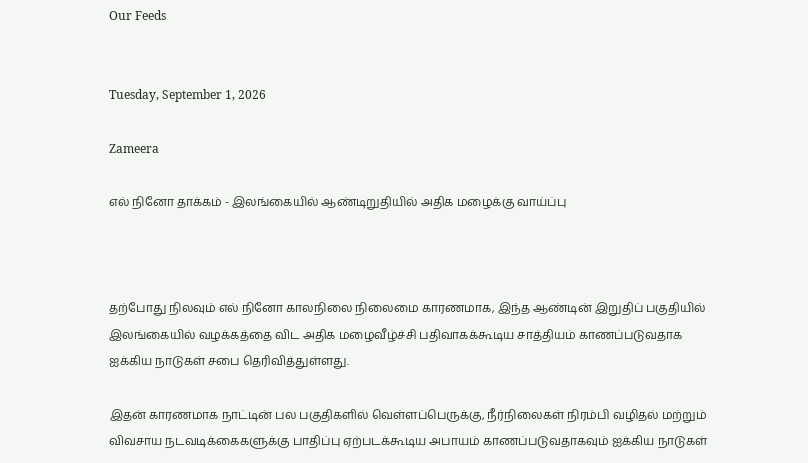Our Feeds


Tuesday, September 1, 2026

Zameera

எல் நினோ தாக்கம் - இலங்கையில் ஆண்டிறுதியில் அதிக மழைக்கு வாய்ப்பு



தற்போது நிலவும் எல் நினோ காலநிலை நிலைமை காரணமாக, இந்த ஆண்டின் இறுதிப் பகுதியில் இலங்கையில் வழக்கத்தை விட அதிக மழைவீழ்ச்சி பதிவாகக்கூடிய சாத்தியம் காணப்படுவதாக ஐக்கிய நாடுகள் சபை தெரிவித்துள்ளது.

இதன் காரணமாக நாட்டின் பல பகுதிகளில் வெள்ளப்பெருக்கு, நீர்நிலைகள் நிரம்பி வழிதல் மற்றும் விவசாய நடவடிக்கைகளுக்கு பாதிப்பு ஏற்படக்கூடிய அபாயம் காணப்படுவதாகவும் ஐக்கிய நாடுகள்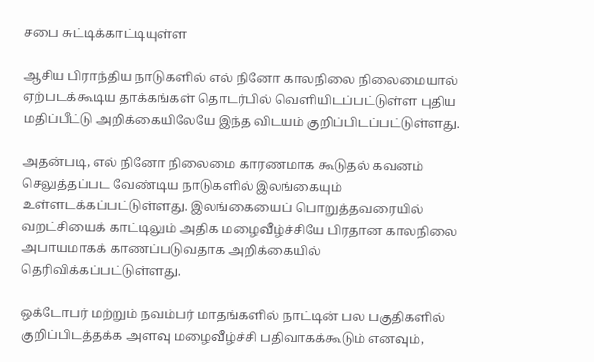சபை சுட்டிக்காட்டியுள்ள

ஆசிய பிராந்திய நாடுகளில் எல் நினோ காலநிலை நிலைமையால் ஏற்படக்கூடிய தாக்கங்கள் தொடர்பில் வெளியிடப்பட்டுள்ள புதிய மதிப்பீட்டு அறிக்கையிலேயே இந்த விடயம் குறிப்பிடப்பட்டுள்ளது.

அதன்படி, எல் நினோ நிலைமை காரணமாக கூடுதல் கவனம் செலுத்தப்பட வேண்டிய நாடுகளில் இலங்கையும் உள்ளடக்கப்பட்டுள்ளது. இலங்கையைப் பொறுத்தவரையில் வறட்சியைக் காட்டிலும் அதிக மழைவீழ்ச்சியே பிரதான காலநிலை அபாயமாகக் காணப்படுவதாக அறிக்கையில் தெரிவிக்கப்பட்டுள்ளது.

ஒக்டோபர் மற்றும் நவம்பர் மாதங்களில் நாட்டின் பல பகுதிகளில் குறிப்பிடத்தக்க அளவு மழைவீழ்ச்சி பதிவாகக்கூடும் எனவும்,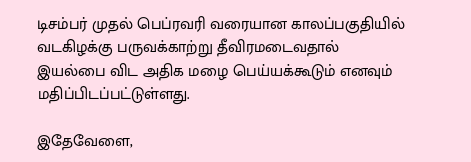டிசம்பர் முதல் பெப்ரவரி வரையான காலப்பகுதியில் வடகிழக்கு பருவக்காற்று தீவிரமடைவதால் இயல்பை விட அதிக மழை பெய்யக்கூடும் எனவும் மதிப்பிடப்பட்டுள்ளது.

இதேவேளை,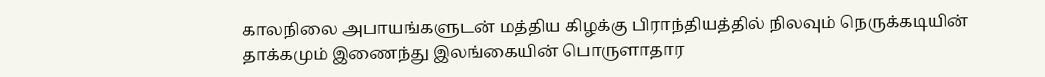காலநிலை அபாயங்களுடன் மத்திய கிழக்கு பிராந்தியத்தில் நிலவும் நெருக்கடியின் தாக்கமும் இணைந்து இலங்கையின் பொருளாதார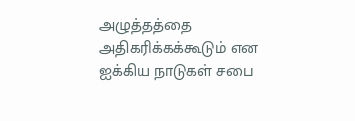அழுத்தத்தை அதிகரிக்கக்கூடும் என ஐக்கிய நாடுகள் சபை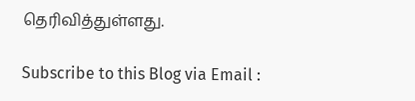தெரிவித்துள்ளது.

Subscribe to this Blog via Email :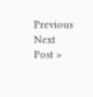Previous
Next Post »